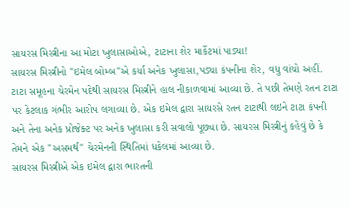સાયરસ મિસ્ત્રીના આ મોટા ખુલાસાઓએ, ટાટાના શેર માર્કેટમાં પાડ્યા!
સાયરસ મિસ્ત્રીનો "ઇમેલ બોમ્બ"એ કર્યા અનેક ખુલાસા,પડ્યા કંપનીના શેર, વધુ વાંચો અહીં.
ટાટા સમૂહના ચેરમેન પદેથી સાયરસ મિસ્ત્રીને હાલ નીકાળવામાં આવ્યા છે. તે પછી તેમણે રતન ટાટા પર કેટલાક ગંભીર આરોપ લગાવ્યા છે. એક ઇમેલ દ્વારા સાયરસે રતન ટાટાથી લઇને ટાટા કંપની અને તેના અનેક પ્રોજેક્ટ પર અનેક ખુલાસા કરી સવાલો પૂછ્યા છે. સાયરસ મિસ્ત્રીનું કહેવું છે કે તેમને એક "અસમર્થ" ચેરમેનની સ્થિતિમાં ધકેલમાં આવ્યા છે.
સાયરસ મિસ્ત્રીએ એક ઇમેલ દ્વારા ભારતની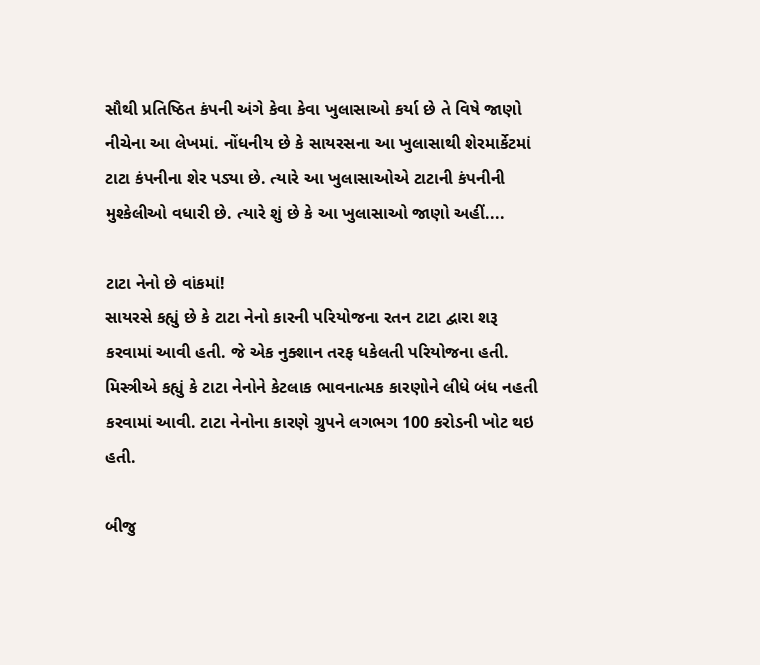સૌથી પ્રતિષ્ઠિત કંપની અંગે કેવા કેવા ખુલાસાઓ કર્યા છે તે વિષે જાણો નીચેના આ લેખમાં. નોંધનીય છે કે સાયરસના આ ખુલાસાથી શેરમાર્કેટમાં ટાટા કંપનીના શેર પડ્યા છે. ત્યારે આ ખુલાસાઓએ ટાટાની કંપનીની મુશ્કેલીઓ વધારી છે. ત્યારે શું છે કે આ ખુલાસાઓ જાણો અહીં....

ટાટા નેનો છે વાંકમાં!
સાયરસે કહ્યું છે કે ટાટા નેનો કારની પરિયોજના રતન ટાટા દ્વારા શરૂ કરવામાં આવી હતી. જે એક નુક્શાન તરફ ધકેલતી પરિયોજના હતી. મિસ્ત્રીએ કહ્યું કે ટાટા નેનોને કેટલાક ભાવનાત્મક કારણોને લીધે બંધ નહતી કરવામાં આવી. ટાટા નેનોના કારણે ગ્રુપને લગભગ 100 કરોડની ખોટ થઇ હતી.

બીજુ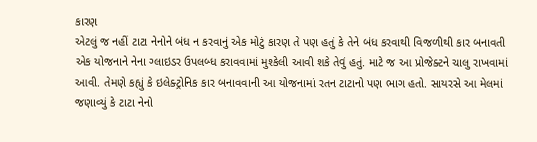કારણ
એટલું જ નહીં ટાટા નેનોને બંધ ન કરવાનું એક મોટું કારણ તે પણ હતું કે તેને બંધ કરવાથી વિજળીથી કાર બનાવતી એક યોજનાને નેના ગ્લાઇડર ઉપલબ્ધ કરાવવામાં મુશ્કેલી આવી શકે તેવું હતું. માટે જ આ પ્રોજેક્ટને ચાલુ રાખવામાં આવી. તેમણે કહ્યું કે ઇલેક્ટ્રોનિક કાર બનાવવાની આ યોજનામાં રતન ટાટાનો પણ ભાગ હતો. સાયરસે આ મેલમાં જણાવ્યું કે ટાટા નેનો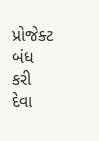પ્રોજેક્ટ બંધ કરી દેવા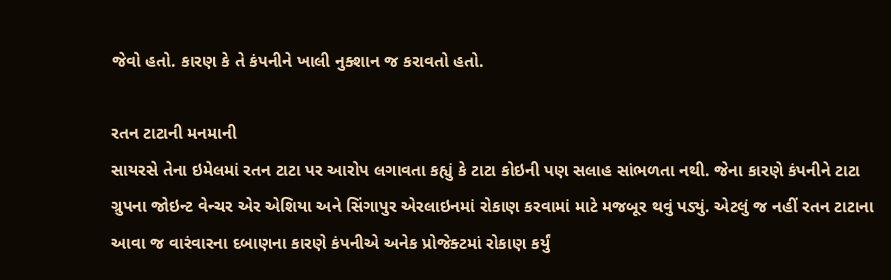જેવો હતો. કારણ કે તે કંપનીને ખાલી નુક્શાન જ કરાવતો હતો.

રતન ટાટાની મનમાની
સાયરસે તેના ઇમેલમાં રતન ટાટા પર આરોપ લગાવતા કહ્યું કે ટાટા કોઇની પણ સલાહ સાંભળતા નથી. જેના કારણે કંપનીને ટાટા ગ્રુપના જોઇન્ટ વેન્ચર એર એશિયા અને સિંગાપુર એરલાઇનમાં રોકાણ કરવામાં માટે મજબૂર થવું પડ્યું. એટલું જ નહીં રતન ટાટાના આવા જ વારંવારના દબાણના કારણે કંપનીએ અનેક પ્રોજેક્ટમાં રોકાણ કર્યું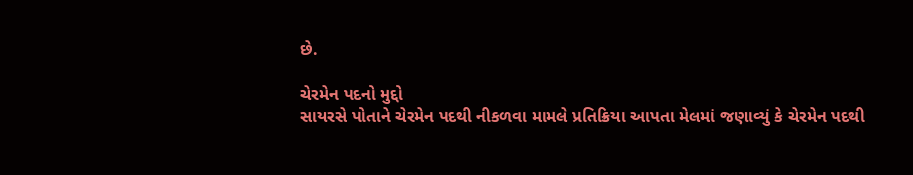છે.

ચેરમેન પદનો મુદ્દો
સાયરસે પોતાને ચેરમેન પદથી નીકળવા મામલે પ્રતિક્રિયા આપતા મેલમાં જણાવ્યું કે ચેરમેન પદથી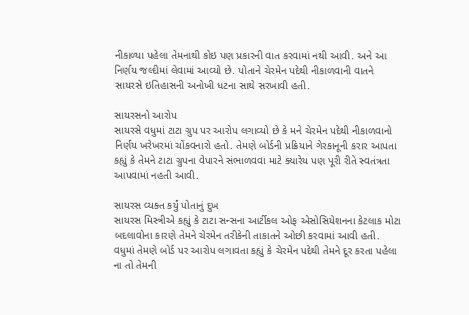નીકાળ્યા પહેલા તેમનાથી કોઇ પણ પ્રકારની વાત કરવામાં નથી આવી. અને આ નિર્ણય જલ્દીમાં લેવામાં આવ્યો છે. પોતાને ચેરમેન પદેથી નીકાળવાની વાતને સાયરસે ઇતિહાસની અનોખી ધટના સાથે સરખાવી હતી.

સાયરસનો આરોપ
સાયરસે વધુમાં ટાટા ગ્રુપ પર આરોપ લગાવ્યો છે કે મને ચેરમેન પદેથી નીકાળવાનો નિર્ણય ખરેખરમાં ચોંકવનારો હતો. તેમણે બોર્ડની પ્રક્રિયાને ગેરકાનૂની કરાર આપતા કહ્યું કે તેમને ટાટા ગ્રુપના વેપારને સંભાળવવા માટે ક્યારેય પણ પૂરી રીતે સ્વતંત્રતા આપવામાં નહતી આવી.

સાયરસ વ્યક્ત કર્યું પોતાનું દુખ
સાયરસ મિસ્ત્રીએ કહ્યું કે ટાટા સન્સના આર્ટીકલ ઓફ એસોસિયેશનના કેટલાક મોટા બદલાવોના કારણે તેમને ચેરમેન તરીકેની તાકાતને ઓછી કરવામાં આવી હતી. વધુમાં તેમણે બોર્ડ પર આરોપ લગાવતા કહ્યું કે ચેરમેન પદેથી તેમને દૂર કરતા પહેલા ના તો તેમની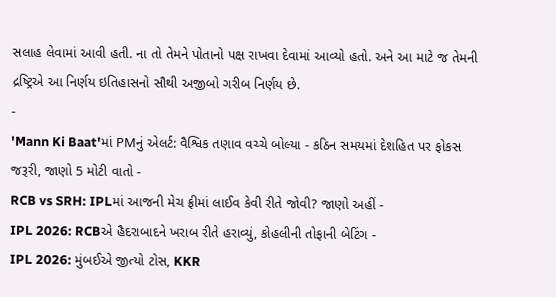સલાહ લેવામાં આવી હતી. ના તો તેમને પોતાનો પક્ષ રાખવા દેવામાં આવ્યો હતો. અને આ માટે જ તેમની દ્રષ્ટ્રિએ આ નિર્ણય ઇતિહાસનો સૌથી અજીબો ગરીબ નિર્ણય છે.
-
'Mann Ki Baat'માં PMનું એલર્ટ: વૈશ્વિક તણાવ વચ્ચે બોલ્યા - કઠિન સમયમાં દેશહિત પર ફોકસ જરૂરી, જાણો 5 મોટી વાતો -
RCB vs SRH: IPLમાં આજની મેચ ફ્રીમાં લાઈવ કેવી રીતે જોવી? જાણો અહીં -
IPL 2026: RCBએ હૈદરાબાદને ખરાબ રીતે હરાવ્યું, કોહલીની તોફાની બેટિંગ -
IPL 2026: મુંબઈએ જીત્યો ટોસ, KKR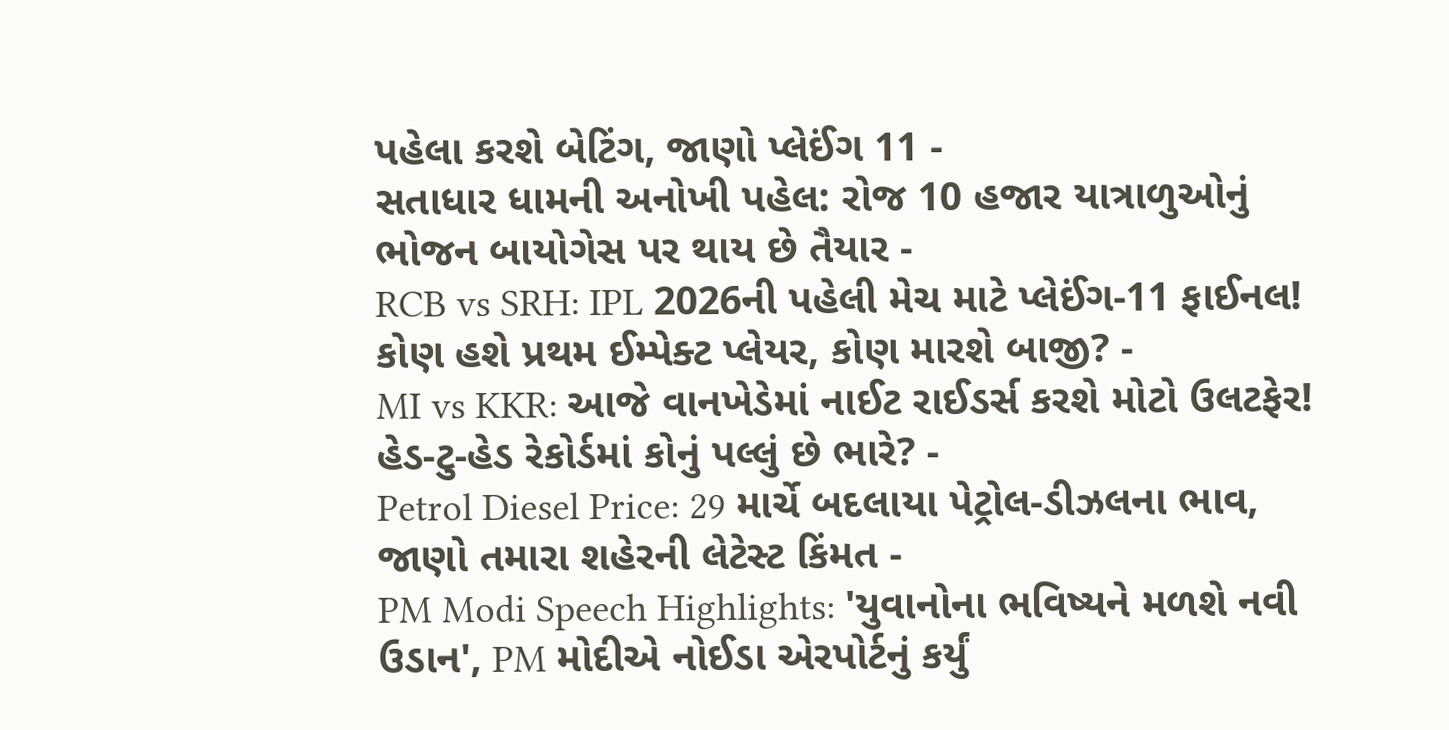પહેલા કરશે બેટિંગ, જાણો પ્લેઈંગ 11 -
સતાધાર ધામની અનોખી પહેલ: રોજ 10 હજાર યાત્રાળુઓનું ભોજન બાયોગેસ પર થાય છે તૈયાર -
RCB vs SRH: IPL 2026ની પહેલી મેચ માટે પ્લેઈંગ-11 ફાઈનલ! કોણ હશે પ્રથમ ઈમ્પેક્ટ પ્લેયર, કોણ મારશે બાજી? -
MI vs KKR: આજે વાનખેડેમાં નાઈટ રાઈડર્સ કરશે મોટો ઉલટફેર! હેડ-ટુ-હેડ રેકોર્ડમાં કોનું પલ્લું છે ભારે? -
Petrol Diesel Price: 29 માર્ચે બદલાયા પેટ્રોલ-ડીઝલના ભાવ, જાણો તમારા શહેરની લેટેસ્ટ કિંમત -
PM Modi Speech Highlights: 'યુવાનોના ભવિષ્યને મળશે નવી ઉડાન', PM મોદીએ નોઈડા એરપોર્ટનું કર્યું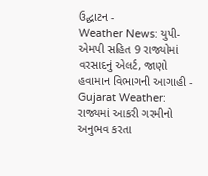ઉદ્ઘાટન -
Weather News: યુપી-એમપી સહિત 9 રાજ્યોમાં વરસાદનું એલર્ટ, જાણો હવામાન વિભાગની આગાહી -
Gujarat Weather: રાજ્યમાં આકરી ગરમીનો અનુભવ કરતા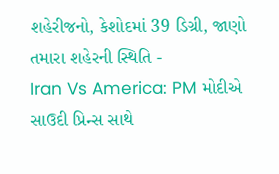શહેરીજનો, કેશોદમાં 39 ડિગ્રી, જાણો તમારા શહેરની સ્થિતિ -
Iran Vs America: PM મોદીએ સાઉદી પ્રિન્સ સાથે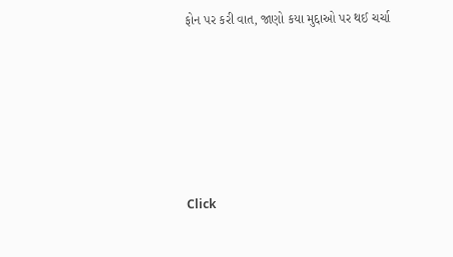ફોન પર કરી વાત, જાણો કયા મુદ્દાઓ પર થઈ ચર્ચા






Click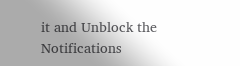it and Unblock the Notifications